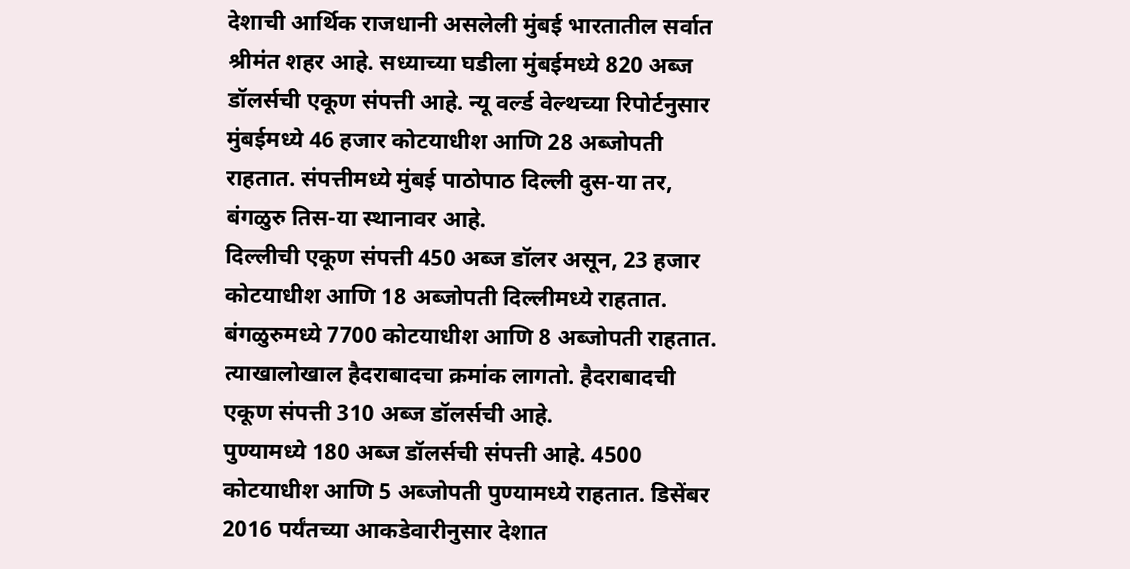देशाची आर्थिक राजधानी असलेली मुंबई भारतातील सर्वात श्रीमंत शहर आहे. सध्याच्या घडीला मुंबईमध्ये 820 अब्ज डॉलर्सची एकूण संपत्ती आहे. न्यू वर्ल्ड वेल्थच्या रिपोर्टनुसार मुंबईमध्ये 46 हजार कोटयाधीश आणि 28 अब्जोपती राहतात. संपत्तीमध्ये मुंबई पाठोपाठ दिल्ली दुस-या तर, बंगळुरु तिस-या स्थानावर आहे.
दिल्लीची एकूण संपत्ती 450 अब्ज डॉलर असून, 23 हजार कोटयाधीश आणि 18 अब्जोपती दिल्लीमध्ये राहतात. बंगळुरुमध्ये 7700 कोटयाधीश आणि 8 अब्जोपती राहतात. त्याखालोखाल हैदराबादचा क्रमांक लागतो. हैदराबादची एकूण संपत्ती 310 अब्ज डॉलर्सची आहे.
पुण्यामध्ये 180 अब्ज डॉलर्सची संपत्ती आहे. 4500 कोटयाधीश आणि 5 अब्जोपती पुण्यामध्ये राहतात. डिसेंबर 2016 पर्यंतच्या आकडेवारीनुसार देशात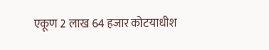एकूण 2 लाख 64 हजार कोटयाधीश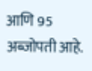आणि 95 अब्जोपती आहे.